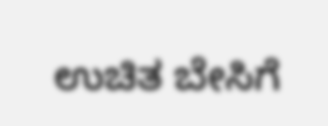ಉಚಿತ ಬೇಸಿಗೆ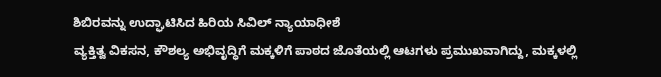ಶಿಬಿರವನ್ನು ಉದ್ಘಾಟಿಸಿದ ಹಿರಿಯ ಸಿವಿಲ್ ನ್ಯಾಯಾಧೀಶೆ
ವ್ಯಕ್ತಿತ್ವ ವಿಕಸನ, ಕೌಶಲ್ಯ ಅಭಿವೃದ್ಧಿಗೆ ಮಕ್ಕಳಿಗೆ ಪಾಠದ ಜೊತೆಯಲ್ಲಿ ಆಟಗಳು ಪ್ರಮುಖವಾಗಿದ್ದು, ಮಕ್ಕಳಲ್ಲಿ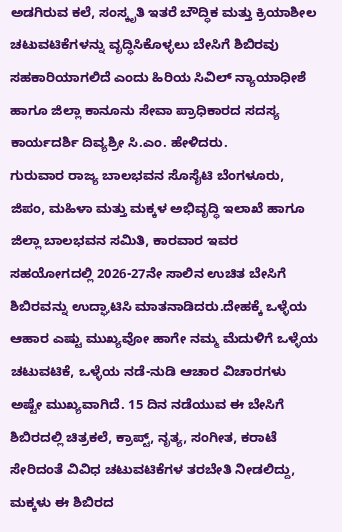ಅಡಗಿರುವ ಕಲೆ, ಸಂಸ್ಕೃತಿ ಇತರೆ ಬೌದ್ಧಿಕ ಮತ್ತು ಕ್ರಿಯಾಶೀಲ ಚಟುವಟಿಕೆಗಳನ್ನು ವೃದ್ಧಿಸಿಕೊಳ್ಳಲು ಬೇಸಿಗೆ ಶಿಬಿರವು ಸಹಕಾರಿಯಾಗಲಿದೆ ಎಂದು ಹಿರಿಯ ಸಿವಿಲ್ ನ್ಯಾಯಾಧೀಶೆ ಹಾಗೂ ಜಿಲ್ಲಾ ಕಾನೂನು ಸೇವಾ ಪ್ರಾಧಿಕಾರದ ಸದಸ್ಯ ಕಾರ್ಯದರ್ಶಿ ದಿವ್ಯಶ್ರೀ ಸಿ.ಎಂ. ಹೇಳಿದರು.
ಗುರುವಾರ ರಾಜ್ಯ ಬಾಲಭವನ ಸೊಸೈಟಿ ಬೆಂಗಳೂರು, ಜಿಪಂ, ಮಹಿಳಾ ಮತ್ತು ಮಕ್ಕಳ ಅಭಿವೃದ್ಧಿ ಇಲಾಖೆ ಹಾಗೂ ಜಿಲ್ಲಾ ಬಾಲಭವನ ಸಮಿತಿ, ಕಾರವಾರ ಇವರ ಸಹಯೋಗದಲ್ಲಿ 2026-27ನೇ ಸಾಲಿನ ಉಚಿತ ಬೇಸಿಗೆ ಶಿಬಿರವನ್ನು ಉದ್ಘಾಟಿಸಿ ಮಾತನಾಡಿದರು.ದೇಹಕ್ಕೆ ಒಳ್ಳೆಯ ಆಹಾರ ಎಷ್ಟು ಮುಖ್ಯವೋ ಹಾಗೇ ನಮ್ಮ ಮೆದುಳಿಗೆ ಒಳ್ಳೆಯ ಚಟುವಟಿಕೆ, ಒಳ್ಳೆಯ ನಡೆ-ನುಡಿ ಆಚಾರ ವಿಚಾರಗಳು ಅಷ್ಟೇ ಮುಖ್ಯವಾಗಿದೆ. 15 ದಿನ ನಡೆಯುವ ಈ ಬೇಸಿಗೆ ಶಿಬಿರದಲ್ಲಿ ಚಿತ್ರಕಲೆ, ಕ್ರಾಪ್ಟ್, ನೃತ್ಯ, ಸಂಗೀತ, ಕರಾಟೆ ಸೇರಿದಂತೆ ವಿವಿಧ ಚಟುವಟಿಕೆಗಳ ತರಬೇತಿ ನೀಡಲಿದ್ದು, ಮಕ್ಕಳು ಈ ಶಿಬಿರದ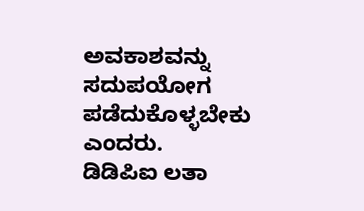ಅವಕಾಶವನ್ನು ಸದುಪಯೋಗ ಪಡೆದುಕೊಳ್ಳಬೇಕು ಎಂದರು.
ಡಿಡಿಪಿಐ ಲತಾ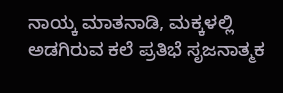ನಾಯ್ಕ ಮಾತನಾಡಿ, ಮಕ್ಕಳಲ್ಲಿ ಅಡಗಿರುವ ಕಲೆ ಪ್ರತಿಭೆ ಸೃಜನಾತ್ಮಕ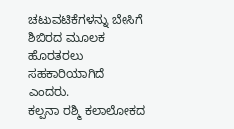ಚಟುವಟಿಕೆಗಳನ್ನು ಬೇಸಿಗೆ ಶಿಬಿರದ ಮೂಲಕ ಹೊರತರಲು ಸಹಕಾರಿಯಾಗಿದೆ ಎಂದರು.
ಕಲ್ಪನಾ ರಶ್ಮಿ ಕಲಾಲೋಕದ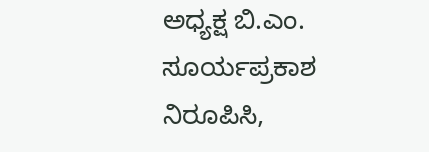ಅಧ್ಯಕ್ಷ ಬಿ.ಎಂ. ಸೂರ್ಯಪ್ರಕಾಶ ನಿರೂಪಿಸಿ,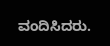ವಂದಿಸಿದರು.